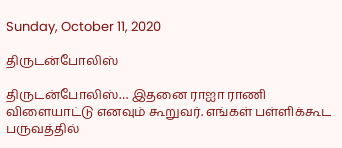Sunday, October 11, 2020

திருடன்போலிஸ்

திருடன்போலிஸ்… இதனை ராஐா ராணி விளையாட்டு எனவும் கூறுவர். எங்கள் பள்ளிக்கூட பருவத்தில்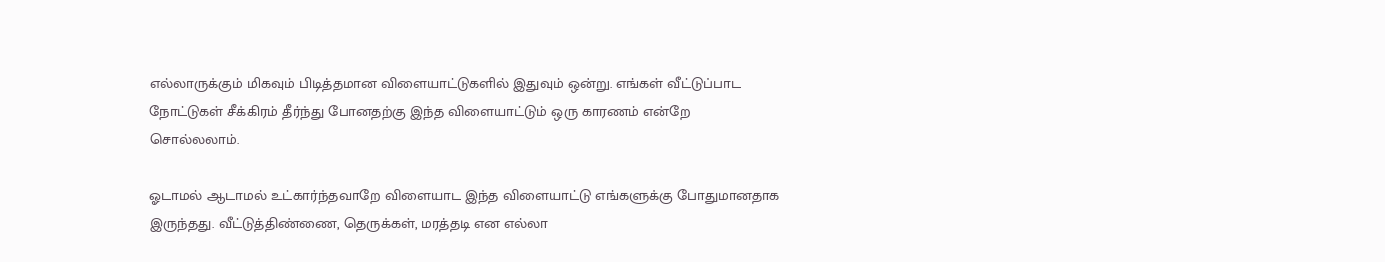எல்லாருக்கும் மிகவும் பிடித்தமான விளையாட்டுகளில் இதுவும் ஒன்று. எங்கள் வீட்டுப்பாட நோட்டுகள் சீக்கிரம் தீர்ந்து போனதற்கு இந்த விளையாட்டும் ஒரு காரணம் என்றே சொல்லலாம்.

ஓடாமல் ஆடாமல் உட்கார்ந்தவாறே விளையாட இந்த விளையாட்டு எங்களுக்கு போதுமானதாக இருந்தது. வீட்டுத்திண்ணை, தெருக்கள், மரத்தடி என எல்லா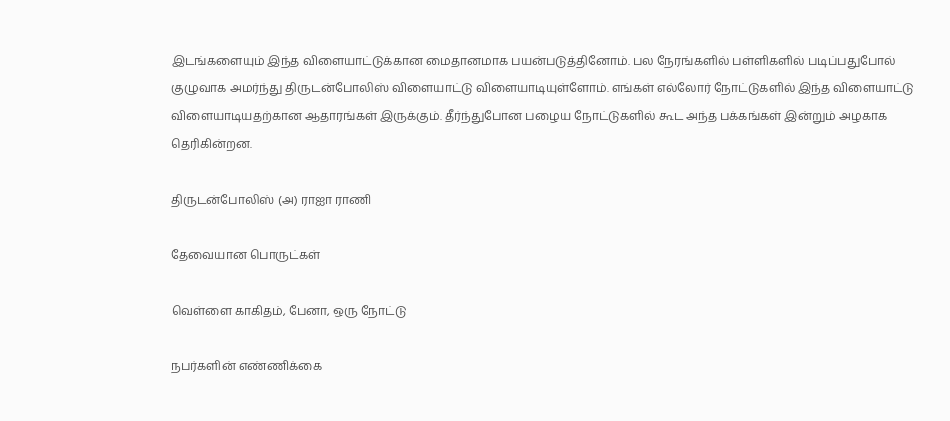இடங்களையும் இந்த விளையாட்டுக்கான மைதானமாக பயன்படுத்தினோம். பல நேரங்களில் பள்ளிகளில் படிப்பதுபோல் குழுவாக அமர்ந்து திருடன்போலிஸ் விளையாட்டு விளையாடியுள்ளோம். எங்கள் எல்லோர் நோட்டுகளில் இந்த விளையாட்டு விளையாடியதற்கான ஆதாரங்கள் இருக்கும். தீர்ந்துபோன பழைய நோட்டுகளில் கூட அந்த பக்கங்கள் இன்றும் அழகாக தெரிகின்றன.

திருடன்போலிஸ் (அ) ராஐா ராணி

தேவையான பொருட்கள்

வெள்ளை காகிதம், பேனா, ஒரு நோட்டு

நபர்களின் எண்ணிக்கை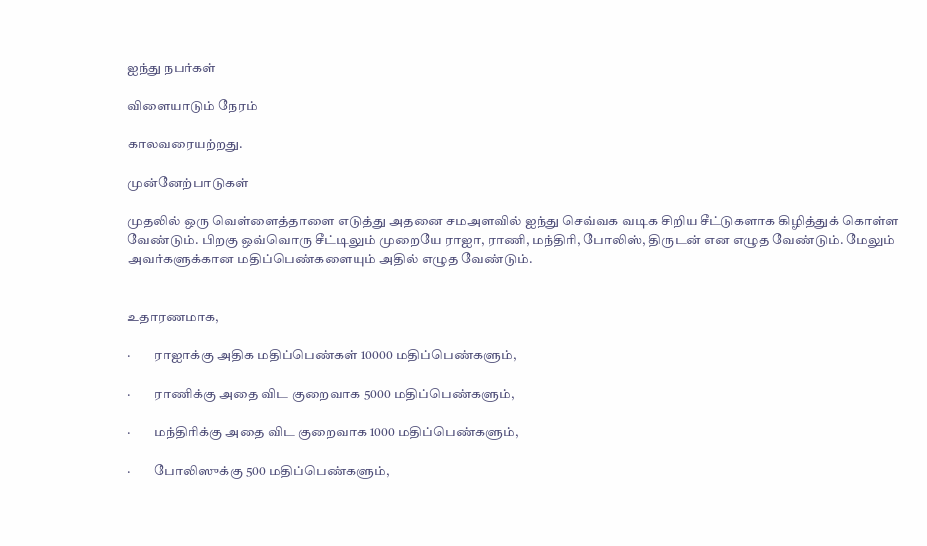ஐந்து நபர்கள்

விளையாடும் நேரம்

காலவரையற்றது.

முன்னேற்பாடுகள்

முதலில் ஒரு வெள்ளைத்தாளை எடுத்து அதனை சமஅளவில் ஐந்து செவ்வக வடிக சிறிய சீட்டுகளாக கிழித்துக் கொள்ள வேண்டும். பிறகு ஒவ்வொரு சீட்டிலும் முறையே ராஐா, ராணி, மந்திரி, போலிஸ், திருடன் என எழுத வேண்டும். மேலும் அவர்களுக்கான மதிப்பெண்களையும் அதில் எழுத வேண்டும்.


உதாரணமாக,

·         ராஐாக்கு அதிக மதிப்பெண்கள் 10000 மதிப்பெண்களும்,

·         ராணிக்கு அதை விட குறைவாக 5000 மதிப்பெண்களும்,

·         மந்திரிக்கு அதை விட குறைவாக 1000 மதிப்பெண்களும்,

·         போலிஸுக்கு 500 மதிப்பெண்களும்,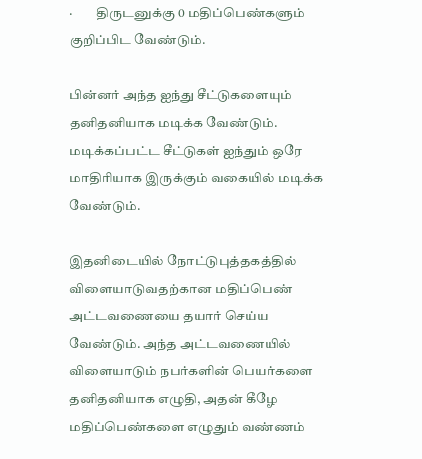·         திருடனுக்கு 0 மதிப்பெண்களும் குறிப்பிட வேண்டும்.

பின்னர் அந்த ஐந்து சீட்டுகளையும் தனிதனியாக மடிக்க வேண்டும். மடிக்கப்பட்ட சீட்டுகள் ஐந்தும் ஒரே மாதிரியாக இருக்கும் வகையில் மடிக்க வேண்டும்.

இதனிடையில் நோட்டுபுத்தகத்தில் விளையாடுவதற்கான மதிப்பெண் அட்டவணையை தயார் செய்ய வேண்டும். அந்த அட்டவணையில் விளையாடும் நபர்களின் பெயர்களை தனிதனியாக எழுதி, அதன் கீழே மதிப்பெண்களை எழுதும் வண்ணம்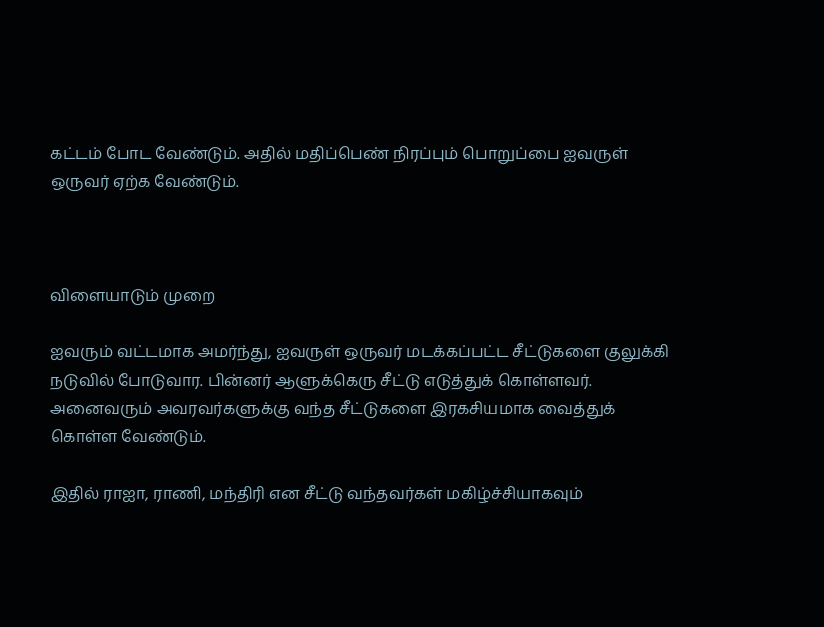கட்டம் போட வேண்டும். அதில் மதிப்பெண் நிரப்பும் பொறுப்பை ஐவருள் ஒருவர் ஏற்க வேண்டும்.



விளையாடும் முறை

ஐவரும் வட்டமாக அமர்ந்து, ஐவருள் ஒருவர் மடக்கப்பட்ட சீட்டுகளை குலுக்கி நடுவில் போடுவார. பின்னர் ஆளுக்கெரு சீட்டு எடுத்துக் கொள்ளவர். அனைவரும் அவரவர்களுக்கு வந்த சீட்டுகளை இரகசியமாக வைத்துக் கொள்ள வேண்டும்.

இதில் ராஐா, ராணி, மந்திரி என சீட்டு வந்தவர்கள் மகிழ்ச்சியாகவும்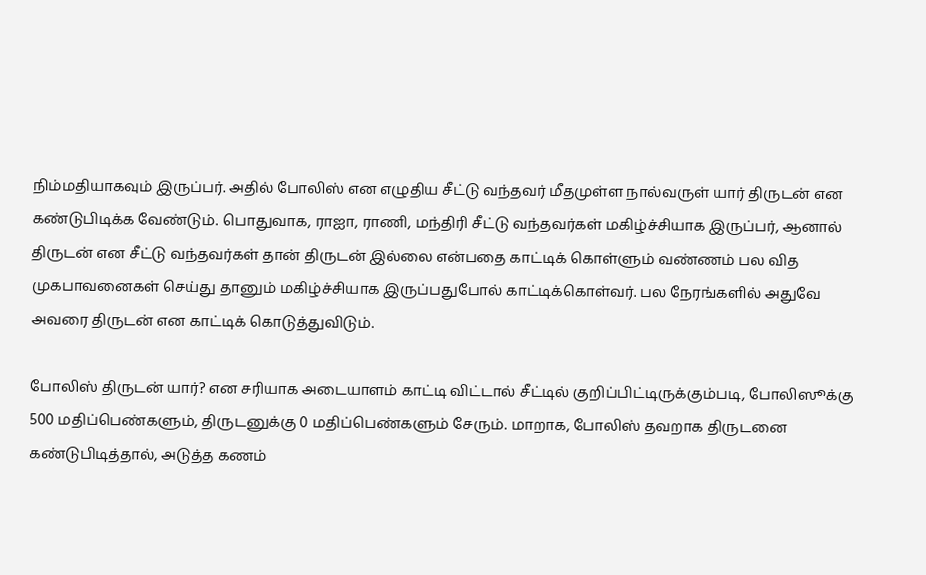நிம்மதியாகவும் இருப்பர். அதில் போலிஸ் என எழுதிய சீட்டு வந்தவர் மீதமுள்ள நால்வருள் யார் திருடன் என கண்டுபிடிக்க வேண்டும். பொதுவாக, ராஐா, ராணி, மந்திரி சீட்டு வந்தவர்கள் மகிழ்ச்சியாக இருப்பர், ஆனால் திருடன் என சீட்டு வந்தவர்கள் தான் திருடன் இல்லை என்பதை காட்டிக் கொள்ளும் வண்ணம் பல வித முகபாவனைகள் செய்து தானும் மகிழ்ச்சியாக இருப்பதுபோல் காட்டிக்கொள்வர். பல நேரங்களில் அதுவே அவரை திருடன் என காட்டிக் கொடுத்துவிடும்.

போலிஸ் திருடன் யார்? என சரியாக அடையாளம் காட்டி விட்டால் சீட்டில் குறிப்பிட்டிருக்கும்படி, போலிஸூக்கு 500 மதிப்பெண்களும், திருடனுக்கு 0 மதிப்பெண்களும் சேரும். மாறாக, போலிஸ் தவறாக திருடனை கண்டுபிடித்தால், அடுத்த கணம்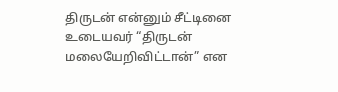திருடன் என்னும் சீட்டினை உடையவர் “திருடன் மலையேறிவிட்டான்” என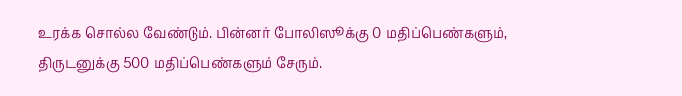உரக்க சொல்ல வேண்டும். பின்னர் போலிஸூக்கு 0 மதிப்பெண்களும், திருடனுக்கு 500 மதிப்பெண்களும் சேரும்.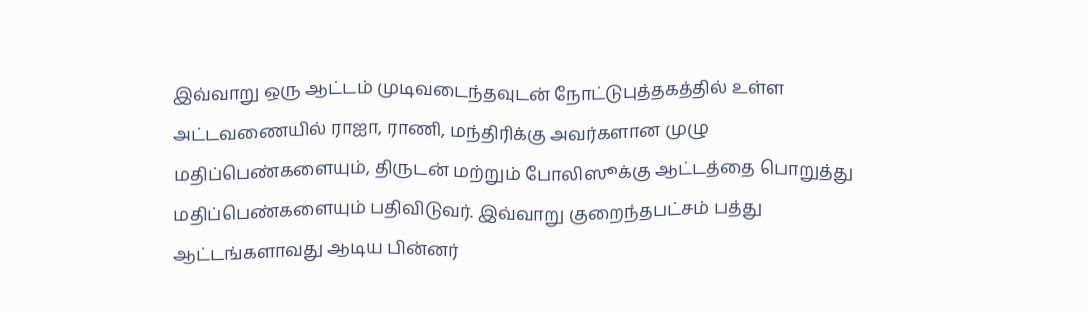இவ்வாறு ஒரு ஆட்டம் முடிவடைந்தவுடன் நோட்டுபுத்தகத்தில் உள்ள அட்டவணையில் ராஐா, ராணி, மந்திரிக்கு அவர்களான முழு மதிப்பெண்களையும், திருடன் மற்றும் போலிஸூக்கு ஆட்டத்தை பொறுத்து மதிப்பெண்களையும் பதிவிடுவர். இவ்வாறு குறைந்தபட்சம் பத்து ஆட்டங்களாவது ஆடிய பின்னர்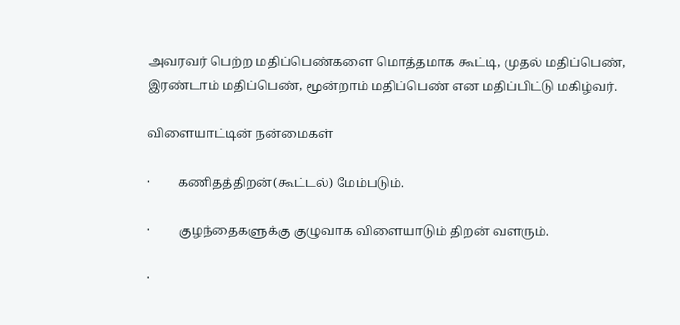அவரவர் பெற்ற மதிப்பெண்களை மொத்தமாக கூட்டி, முதல் மதிப்பெண், இரண்டாம் மதிப்பெண், மூன்றாம் மதிப்பெண் என மதிப்பிட்டு மகிழ்வர்.

விளையாட்டின் நன்மைகள்

·         கணிதத்திறன்(கூட்டல்) மேம்படும்.

·         குழந்தைகளுக்கு குழுவாக விளையாடும் திறன் வளரும்.

·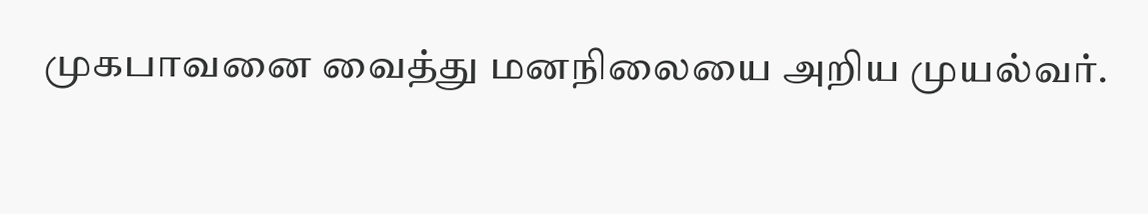முகபாவனை வைத்து மனநிலையை அறிய முயல்வர்.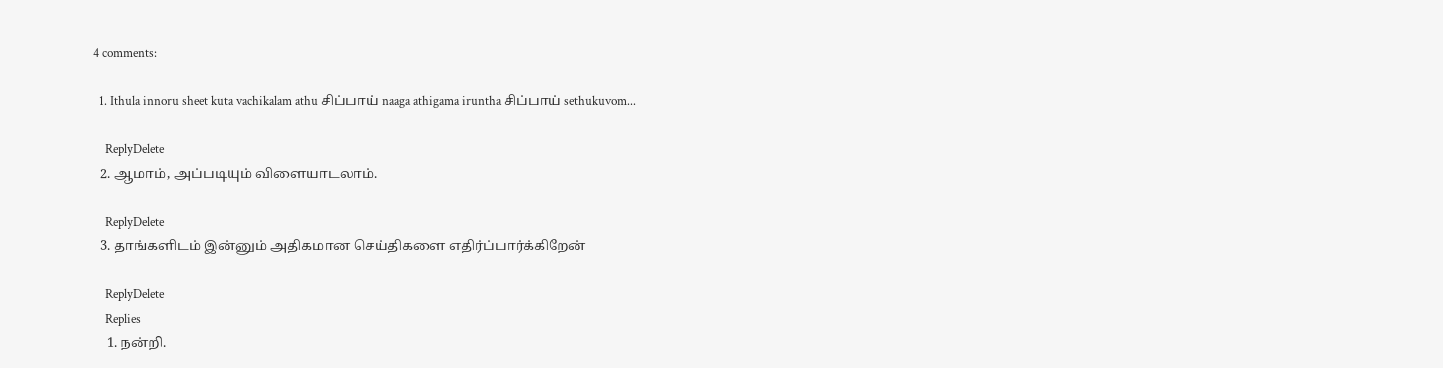4 comments:

  1. Ithula innoru sheet kuta vachikalam athu சிப்பாய் naaga athigama iruntha சிப்பாய் sethukuvom...

    ReplyDelete
  2. ஆமாம், அப்படியும் விளையாடலாம்.

    ReplyDelete
  3. தாங்களிடம் இன்னும் அதிகமான செய்திகளை எதிர்ப்பார்க்கிறேன்

    ReplyDelete
    Replies
    1. நன்றி.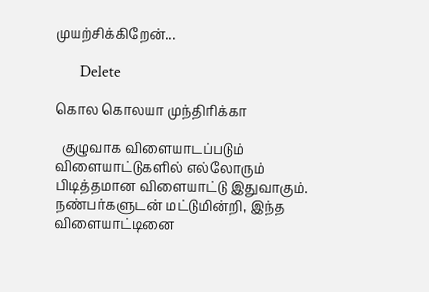முயற்சிக்கிறேன்...

      Delete

கொல கொலயா முந்திரிக்கா

  குழுவாக விளையாடப்படும் விளையாட்டுகளில் எல்லோரும் பிடித்தமான விளையாட்டு இதுவாகும். நண்பர்களுடன் மட்டுமின்றி, இந்த விளையாட்டினை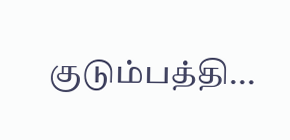குடும்பத்தி...